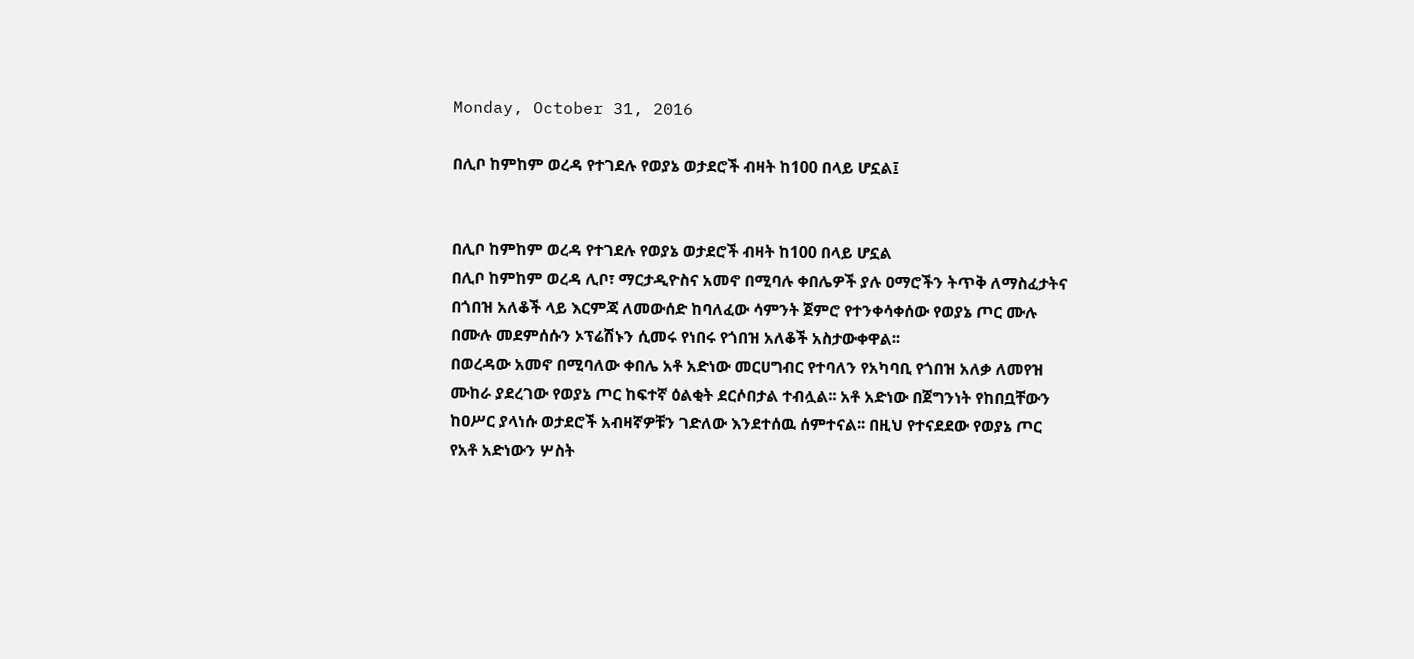Monday, October 31, 2016

በሊቦ ከምከም ወረዳ የተገደሉ የወያኔ ወታደሮች ብዛት ከ100 በላይ ሆኗል፤


በሊቦ ከምከም ወረዳ የተገደሉ የወያኔ ወታደሮች ብዛት ከ100 በላይ ሆኗል
በሊቦ ከምከም ወረዳ ሊቦ፣ ማርታዲዮስና አመኖ በሚባሉ ቀበሌዎች ያሉ ዐማሮችን ትጥቅ ለማስፈታትና በጎበዝ አለቆች ላይ እርምጃ ለመውሰድ ከባለፈው ሳምንት ጀምሮ የተንቀሳቀሰው የወያኔ ጦር ሙሉ በሙሉ መደምሰሱን ኦፕሬሽኑን ሲመሩ የነበሩ የጎበዝ አለቆች አስታውቀዋል፡፡
በወረዳው አመኖ በሚባለው ቀበሌ አቶ አድነው መርሀግብር የተባለን የአካባቢ የጎበዝ አለቃ ለመየዝ ሙከራ ያደረገው የወያኔ ጦር ከፍተኛ ዕልቂት ደርሶበታል ተብሏል፡፡ አቶ አድነው በጀግንነት የከበቧቸውን ከዐሥር ያላነሱ ወታደሮች አብዛኛዎቹን ገድለው እንደተሰዉ ሰምተናል፡፡ በዚህ የተናደደው የወያኔ ጦር የአቶ አድነውን ሦስት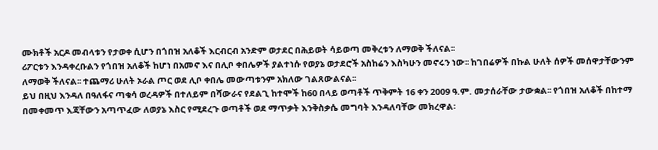ሙክቶች አርዶ መብላቱን የታወቀ ሲሆን በጎበዝ አለቆች እርብርብ አንድም ወታደር በሕይወት ሳይወጣ መቅረቱን ለማወቅ ችለናል፡፡
ሪፖርቱን እንዳቀረቡልን የጎበዝ አለቆች ከሆነ በአመኖ እና በሊቦ ቀበሌዎች ያልተነሱ የወያኔ ወታደሮች አስከሬን እስካሁን መኖሩን ነው፡፡ ከገበሬዎች በኩል ሁለት ሰዎች መሰዋታቸውንም ለማወቅ ችለናል፡፡ ተጨማሪ ሁለት ኦራል ጦር ወደ ሊቦ ቀበሌ መውጣቱንም አክለው ገልጸውልናል፡፡
ይህ በዚህ እንዳለ በዓለፋና ጣቁሳ ወረዳዎች በተለይም በሻውራና የደልጊ ከተሞች ከ60 በላይ ወጣቶች ጥቅምት 16 ቀን 2009 ዓ.ም. መታሰራቸው ታውቋል፡፡ የጎበዝ አለቆች በከተማ በመቀመጥ እጃቸውን አጣጥፈው ለወያኔ እስር የሚደረጉ ወጣቶች ወደ ማጥቃት እንቅስቃሴ መግባት እንዳለባቸው መክረዋል፡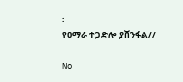፡
የዐማራ ተጋድሎ ያሸንፋል//

No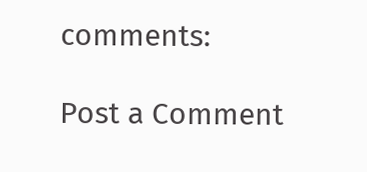comments:

Post a Comment